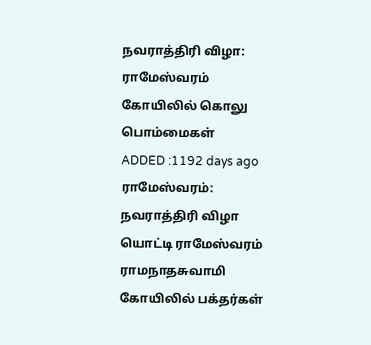நவராத்திரி விழா: ராமேஸ்வரம் கோயிலில் கொலு பொம்மைகள்
ADDED :1192 days ago
ராமேஸ்வரம்: நவராத்திரி விழா யொட்டி ராமேஸ்வரம் ராமநாதசுவாமி கோயிலில் பக்தர்கள்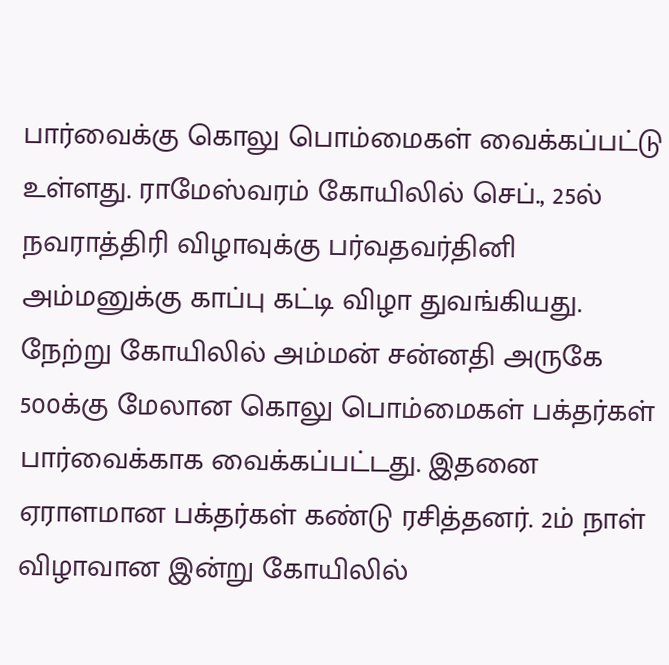பார்வைக்கு கொலு பொம்மைகள் வைக்கப்பட்டு உள்ளது. ராமேஸ்வரம் கோயிலில் செப்., 25ல் நவராத்திரி விழாவுக்கு பர்வதவர்தினி அம்மனுக்கு காப்பு கட்டி விழா துவங்கியது. நேற்று கோயிலில் அம்மன் சன்னதி அருகே 500க்கு மேலான கொலு பொம்மைகள் பக்தர்கள் பார்வைக்காக வைக்கப்பட்டது. இதனை ஏராளமான பக்தர்கள் கண்டு ரசித்தனர். 2ம் நாள் விழாவான இன்று கோயிலில்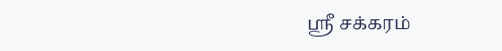ஸ்ரீ சக்கரம்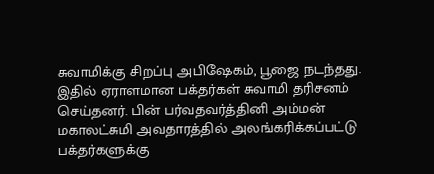சுவாமிக்கு சிறப்பு அபிஷேகம், பூஜை நடந்தது. இதில் ஏராளமான பக்தர்கள் சுவாமி தரிசனம் செய்தனர். பின் பர்வதவர்த்தினி அம்மன் மகாலட்சுமி அவதாரத்தில் அலங்கரிக்கப்பட்டு பக்தர்களுக்கு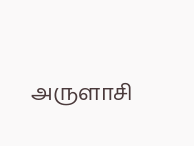அருளாசி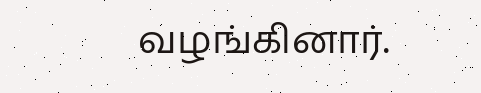வழங்கினார்.